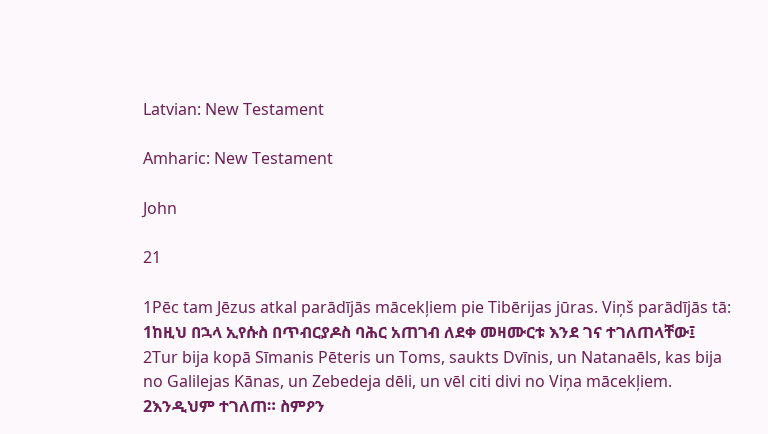Latvian: New Testament

Amharic: New Testament

John

21

1Pēc tam Jēzus atkal parādījās mācekļiem pie Tibērijas jūras. Viņš parādījās tā:
1ከዚህ በኋላ ኢየሱስ በጥብርያዶስ ባሕር አጠገብ ለደቀ መዛሙርቱ እንደ ገና ተገለጠላቸው፤
2Tur bija kopā Sīmanis Pēteris un Toms, saukts Dvīnis, un Natanaēls, kas bija no Galilejas Kānas, un Zebedeja dēli, un vēl citi divi no Viņa mācekļiem.
2እንዲህም ተገለጠ። ስምዖን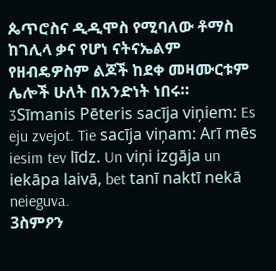ጴጥሮስና ዲዲሞስ የሚባለው ቶማስ ከገሊላ ቃና የሆነ ናትናኤልም የዘብዴዎስም ልጆች ከደቀ መዛሙርቱም ሌሎች ሁለት በአንድነት ነበሩ።
3Sīmanis Pēteris sacīja viņiem: Es eju zvejot. Tie sacīja viņam: Arī mēs iesim tev līdz. Un viņi izgāja un iekāpa laivā, bet tanī naktī nekā neieguva.
3ስምዖን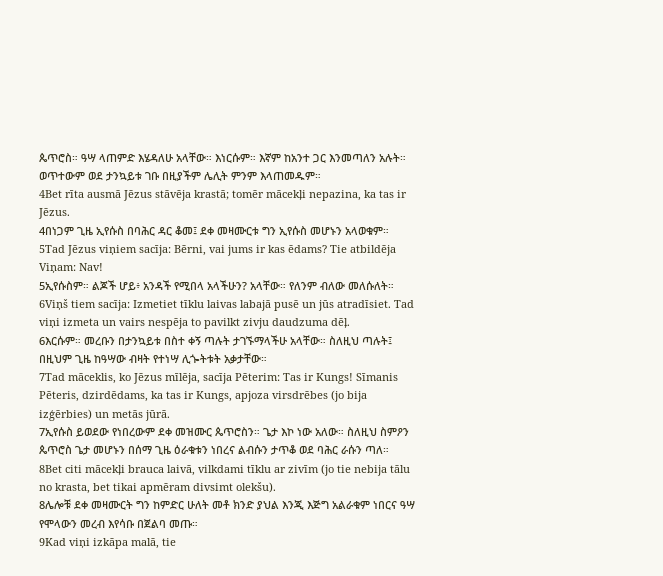ጴጥሮስ። ዓሣ ላጠምድ እሄዳለሁ አላቸው። እነርሱም። እኛም ከአንተ ጋር እንመጣለን አሉት። ወጥተውም ወደ ታንኳይቱ ገቡ በዚያችም ሌሊት ምንም እላጠመዱም።
4Bet rīta ausmā Jēzus stāvēja krastā; tomēr mācekļi nepazina, ka tas ir Jēzus.
4በነጋም ጊዜ ኢየሱስ በባሕር ዳር ቆመ፤ ደቀ መዛሙርቱ ግን ኢየሱስ መሆኑን አላወቁም።
5Tad Jēzus viņiem sacīja: Bērni, vai jums ir kas ēdams? Tie atbildēja Viņam: Nav!
5ኢየሱስም። ልጆች ሆይ፥ አንዳች የሚበላ አላችሁን? አላቸው። የለንም ብለው መለሱለት።
6Viņš tiem sacīja: Izmetiet tīklu laivas labajā pusē un jūs atradīsiet. Tad viņi izmeta un vairs nespēja to pavilkt zivju daudzuma dēļ.
6እርሱም። መረቡን በታንኳይቱ በስተ ቀኝ ጣሉት ታገኙማላችሁ አላቸው። ስለዚህ ጣሉት፤ በዚህም ጊዜ ከዓሣው ብዛት የተነሣ ሊጐትቱት አቃታቸው።
7Tad māceklis, ko Jēzus mīlēja, sacīja Pēterim: Tas ir Kungs! Sīmanis Pēteris, dzirdēdams, ka tas ir Kungs, apjoza virsdrēbes (jo bija izģērbies) un metās jūrā.
7ኢየሱስ ይወደው የነበረውም ደቀ መዝሙር ጴጥሮስን። ጌታ እኮ ነው አለው። ስለዚህ ስምዖን ጴጥሮስ ጌታ መሆኑን በሰማ ጊዜ ዕራቁቱን ነበረና ልብሱን ታጥቆ ወደ ባሕር ራሱን ጣለ።
8Bet citi mācekļi brauca laivā, vilkdami tīklu ar zivīm (jo tie nebija tālu no krasta, bet tikai apmēram divsimt olekšu).
8ሌሎቹ ደቀ መዛሙርት ግን ከምድር ሁለት መቶ ክንድ ያህል እንጂ እጅግ አልራቁም ነበርና ዓሣ የሞላውን መረብ እየሳቡ በጀልባ መጡ።
9Kad viņi izkāpa malā, tie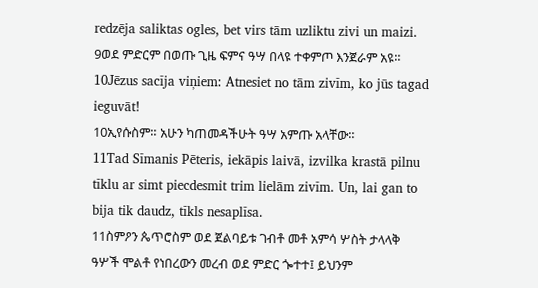redzēja saliktas ogles, bet virs tām uzliktu zivi un maizi.
9ወደ ምድርም በወጡ ጊዜ ፍምና ዓሣ በላዩ ተቀምጦ እንጀራም አዩ።
10Jēzus sacīja viņiem: Atnesiet no tām zivīm, ko jūs tagad ieguvāt!
10ኢየሱስም። አሁን ካጠመዳችሁት ዓሣ አምጡ አላቸው።
11Tad Sīmanis Pēteris, iekāpis laivā, izvilka krastā pilnu tīklu ar simt piecdesmit trim lielām zivīm. Un, lai gan to bija tik daudz, tīkls nesaplīsa.
11ስምዖን ጴጥሮስም ወደ ጀልባይቱ ገብቶ መቶ አምሳ ሦስት ታላላቅ ዓሦች ሞልቶ የነበረውን መረብ ወደ ምድር ጐተተ፤ ይህንም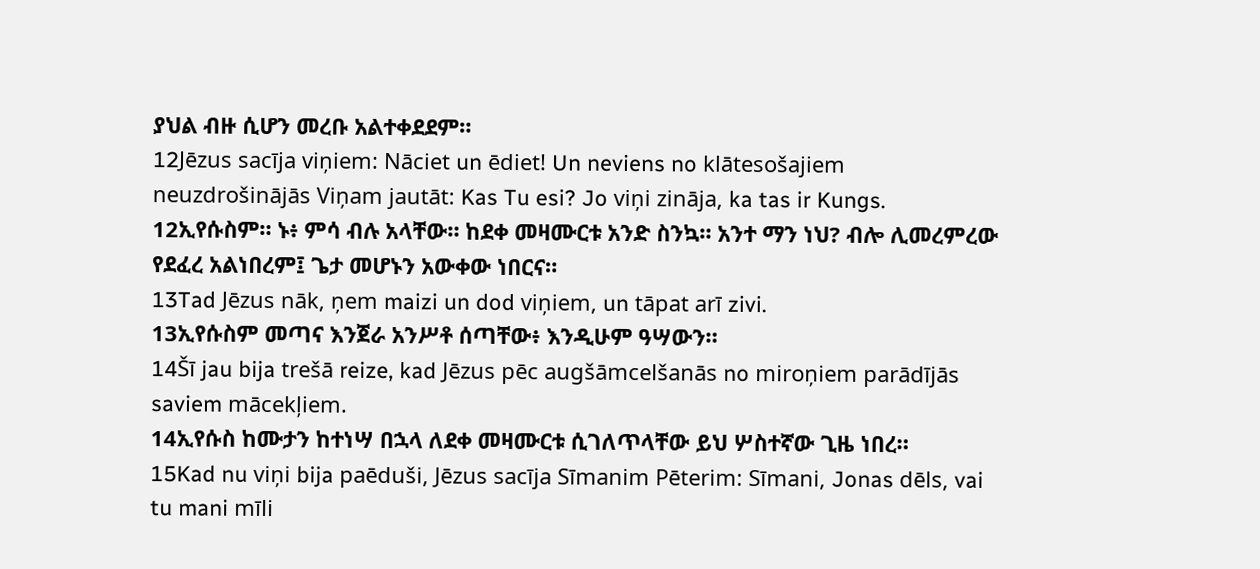ያህል ብዙ ሲሆን መረቡ አልተቀደደም።
12Jēzus sacīja viņiem: Nāciet un ēdiet! Un neviens no klātesošajiem neuzdrošinājās Viņam jautāt: Kas Tu esi? Jo viņi zināja, ka tas ir Kungs.
12ኢየሱስም። ኑ፥ ምሳ ብሉ አላቸው። ከደቀ መዛሙርቱ አንድ ስንኳ። አንተ ማን ነህ? ብሎ ሊመረምረው የደፈረ አልነበረም፤ ጌታ መሆኑን አውቀው ነበርና።
13Tad Jēzus nāk, ņem maizi un dod viņiem, un tāpat arī zivi.
13ኢየሱስም መጣና እንጀራ አንሥቶ ሰጣቸው፥ እንዲሁም ዓሣውን።
14Šī jau bija trešā reize, kad Jēzus pēc augšāmcelšanās no miroņiem parādījās saviem mācekļiem.
14ኢየሱስ ከሙታን ከተነሣ በኋላ ለደቀ መዛሙርቱ ሲገለጥላቸው ይህ ሦስተኛው ጊዜ ነበረ።
15Kad nu viņi bija paēduši, Jēzus sacīja Sīmanim Pēterim: Sīmani, Jonas dēls, vai tu mani mīli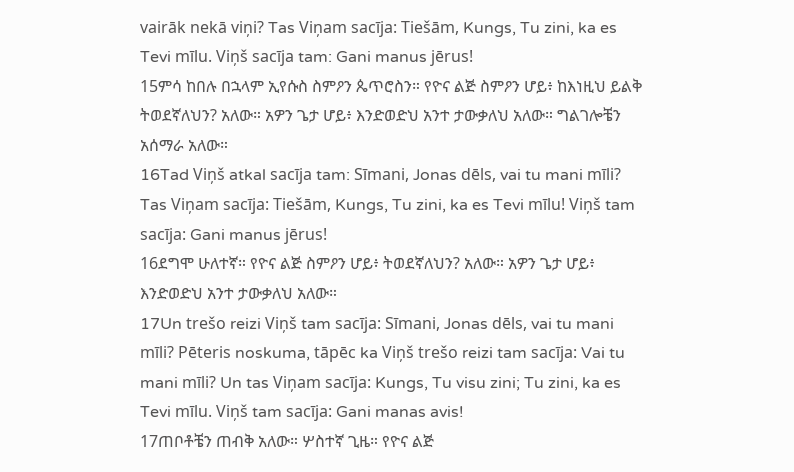vairāk nekā viņi? Tas Viņam sacīja: Tiešām, Kungs, Tu zini, ka es Tevi mīlu. Viņš sacīja tam: Gani manus jērus!
15ምሳ ከበሉ በኋላም ኢየሱስ ስምዖን ጴጥሮስን። የዮና ልጅ ስምዖን ሆይ፥ ከእነዚህ ይልቅ ትወደኛለህን? አለው። አዎን ጌታ ሆይ፥ እንድወድህ አንተ ታውቃለህ አለው። ግልገሎቼን አሰማራ አለው።
16Tad Viņš atkal sacīja tam: Sīmani, Jonas dēls, vai tu mani mīli? Tas Viņam sacīja: Tiešām, Kungs, Tu zini, ka es Tevi mīlu! Viņš tam sacīja: Gani manus jērus!
16ደግሞ ሁለተኛ። የዮና ልጅ ስምዖን ሆይ፥ ትወደኛለህን? አለው። አዎን ጌታ ሆይ፥ እንድወድህ አንተ ታውቃለህ አለው።
17Un trešo reizi Viņš tam sacīja: Sīmani, Jonas dēls, vai tu mani mīli? Pēteris noskuma, tāpēc ka Viņš trešo reizi tam sacīja: Vai tu mani mīli? Un tas Viņam sacīja: Kungs, Tu visu zini; Tu zini, ka es Tevi mīlu. Viņš tam sacīja: Gani manas avis!
17ጠቦቶቼን ጠብቅ አለው። ሦስተኛ ጊዜ። የዮና ልጅ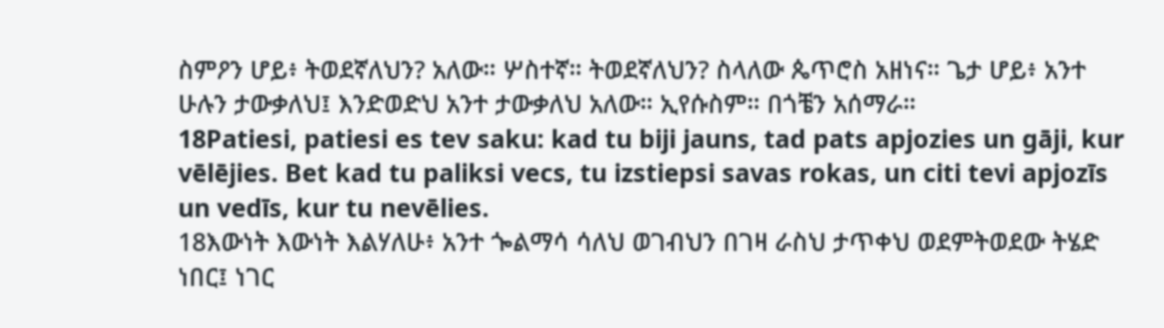ስምዖን ሆይ፥ ትወደኛለህን? አለው። ሦስተኛ። ትወደኛለህን? ስላለው ጴጥሮስ አዘነና። ጌታ ሆይ፥ አንተ ሁሉን ታውቃለህ፤ እንድወድህ አንተ ታውቃለህ አለው። ኢየሱስም። በጎቼን አሰማራ።
18Patiesi, patiesi es tev saku: kad tu biji jauns, tad pats apjozies un gāji, kur vēlējies. Bet kad tu paliksi vecs, tu izstiepsi savas rokas, un citi tevi apjozīs un vedīs, kur tu nevēlies.
18እውነት እውነት እልሃለሁ፥ አንተ ጐልማሳ ሳለህ ወገብህን በገዛ ራስህ ታጥቀህ ወደምትወደው ትሄድ ነበር፤ ነገር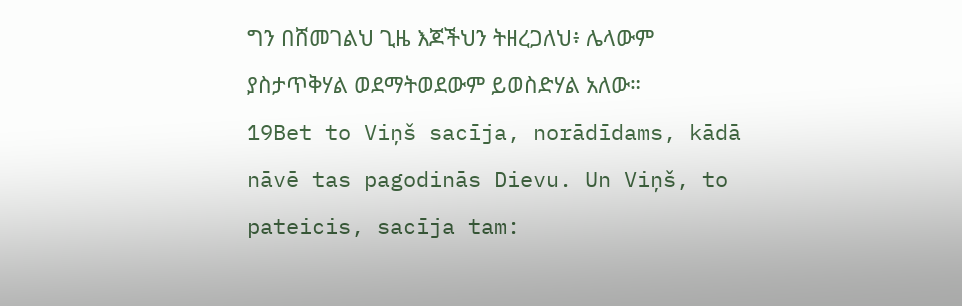ግን በሸመገልህ ጊዜ እጆችህን ትዘረጋለህ፥ ሌላውም ያስታጥቅሃል ወደማትወደውም ይወስድሃል አለው።
19Bet to Viņš sacīja, norādīdams, kādā nāvē tas pagodinās Dievu. Un Viņš, to pateicis, sacīja tam: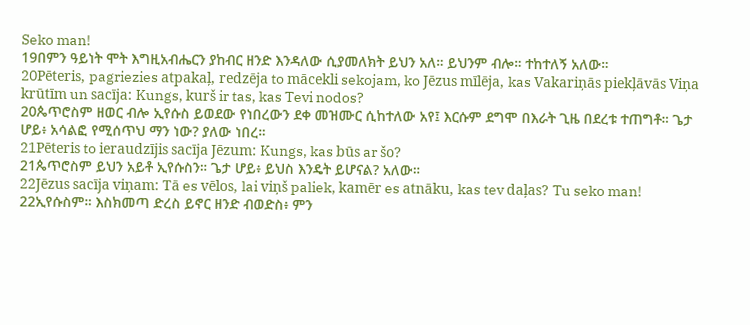Seko man!
19በምን ዓይነት ሞት እግዚአብሔርን ያከብር ዘንድ እንዳለው ሲያመለክት ይህን አለ። ይህንም ብሎ። ተከተለኝ አለው።
20Pēteris, pagriezies atpakaļ, redzēja to mācekli sekojam, ko Jēzus mīlēja, kas Vakariņās piekļāvās Viņa krūtīm un sacīja: Kungs, kurš ir tas, kas Tevi nodos?
20ጴጥሮስም ዘወር ብሎ ኢየሱስ ይወደው የነበረውን ደቀ መዝሙር ሲከተለው አየ፤ እርሱም ደግሞ በእራት ጊዜ በደረቱ ተጠግቶ። ጌታ ሆይ፥ አሳልፎ የሚሰጥህ ማን ነው? ያለው ነበረ።
21Pēteris to ieraudzījis sacīja Jēzum: Kungs, kas būs ar šo?
21ጴጥሮስም ይህን አይቶ ኢየሱስን። ጌታ ሆይ፥ ይህስ እንዴት ይሆናል? አለው።
22Jēzus sacīja viņam: Tā es vēlos, lai viņš paliek, kamēr es atnāku, kas tev daļas? Tu seko man!
22ኢየሱስም። እስክመጣ ድረስ ይኖር ዘንድ ብወድስ፥ ምን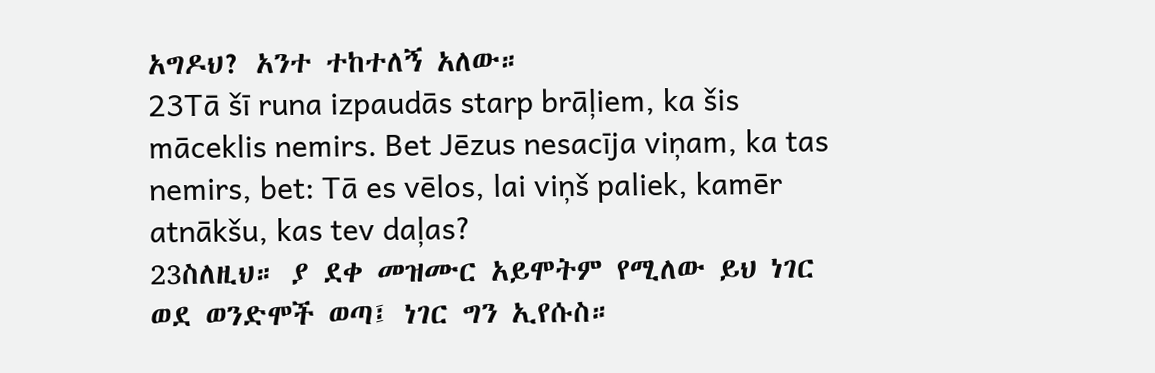አግዶህ? አንተ ተከተለኝ አለው።
23Tā šī runa izpaudās starp brāļiem, ka šis māceklis nemirs. Bet Jēzus nesacīja viņam, ka tas nemirs, bet: Tā es vēlos, lai viņš paliek, kamēr atnākšu, kas tev daļas?
23ስለዚህ። ያ ደቀ መዝሙር አይሞትም የሚለው ይህ ነገር ወደ ወንድሞች ወጣ፤ ነገር ግን ኢየሱስ።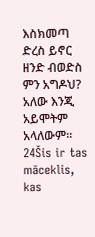እስክመጣ ድረስ ይኖር ዘንድ ብወድስ ምን አግዶህ? አለው እንጂ አይሞትም አላለውም።
24Šis ir tas māceklis, kas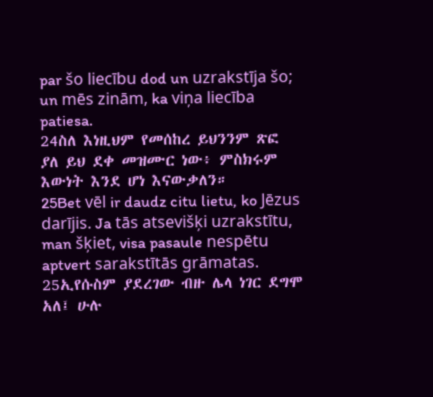par šo liecību dod un uzrakstīja šo; un mēs zinām, ka viņa liecība patiesa.
24ስለ እነዚህም የመሰከረ ይህንንም ጽፎ ያለ ይህ ደቀ መዝሙር ነው፥ ምስክሩም እውነት እንደ ሆነ እናውቃለን።
25Bet vēl ir daudz citu lietu, ko Jēzus darījis. Ja tās atsevišķi uzrakstītu, man šķiet, visa pasaule nespētu aptvert sarakstītās grāmatas.
25ኢየሱስም ያደረገው ብዙ ሌላ ነገር ደግሞ አለ፤ ሁሉ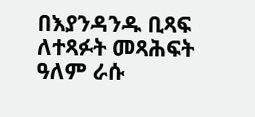በእያንዳንዱ ቢጻፍ ለተጻፉት መጻሕፍት ዓለም ራሱ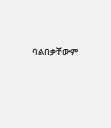ባልበቃቸውም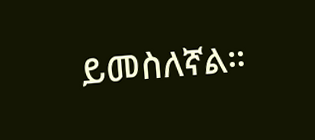ይመስለኛል።